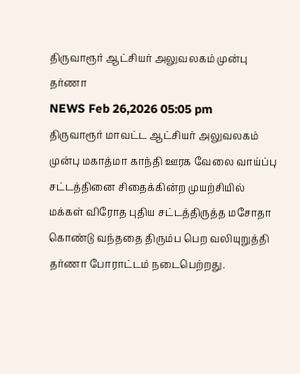திருவாரூர் ஆட்சியர் அலுவலகம் முன்பு தர்ணா
NEWS Feb 26,2026 05:05 pm
திருவாரூர் மாவட்ட ஆட்சியர் அலுவலகம் முன்பு மகாத்மா காந்தி ஊரக வேலை வாய்ப்பு சட்டத்தினை சிதைக்கின்ற முயற்சியில் மக்கள் விரோத புதிய சட்டத்திருத்த மசோதா கொண்டு வந்ததை திரும்ப பெற வலியுறுத்தி தர்ணா போராட்டம் நடைபெற்றது.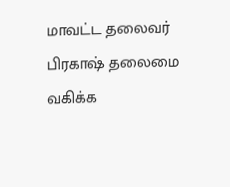மாவட்ட தலைவர் பிரகாஷ் தலைமை வகிக்க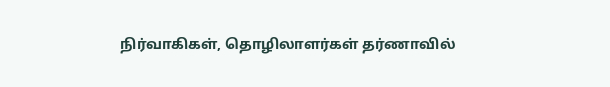நிர்வாகிகள், தொழிலாளர்கள் தர்ணாவில்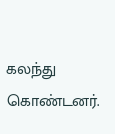கலந்து கொண்டனர்.